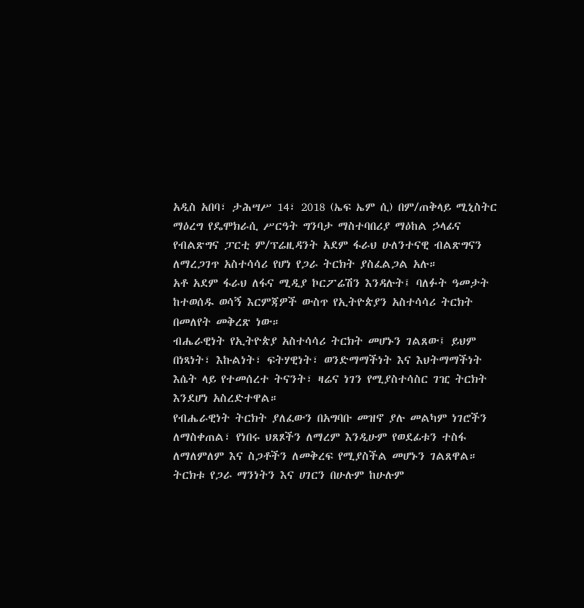አዲስ አበባ፣ ታሕሣሥ 14፣ 2018 (ኤፍ ኤም ሲ) በም/ጠቅላይ ሚኒስትር ማዕረግ የዴሞክራሲ ሥርዓት ግንባታ ማስተባበሪያ ማዕከል ኃላፊና የብልጽግና ፓርቲ ም/ፕሬዚዳንት አደም ፋራህ ሁለንተናዊ ብልጽግናን ለማረጋገጥ አስተሳሳሪ የሆነ የጋራ ትርክት ያስፈልጋል አሉ።
አቶ አደም ፋራህ ለፋና ሚዲያ ኮርፖሬሽን እንዳሉት፤ ባለፉት ዓመታት ከተወሰዱ ወሳኝ እርምጃዎች ውስጥ የኢትዮጵያን አስተሳሳሪ ትርክት በመለየት መቅረጽ ነው።
ብሔራዊነት የኢትዮጵያ አስተሳሳሪ ትርክት መሆኑን ገልጸው፤ ይህም በነጻነት፣ እኩልነት፣ ፍትሃዊነት፣ ወንድማማችነት እና እህትማማችነት እሴት ላይ የተመሰረተ ትናንት፣ ዛሬና ነገን የሚያስተሳስር ገዢ ትርክት እንደሆነ አስረድተዋል።
የብሔራዊነት ትርክት ያለፈውን በአግባቡ መዝኖ ያሉ መልካም ነገሮችን ለማስቀጠል፣ የነበሩ ህጸጾችን ለማረም እንዲሁም የወደፊቱን ተስፋ ለማለምለም እና ስጋቶችን ለመቅረፍ የሚያስችል መሆኑን ገልጸዋል።
ትርክቱ የጋራ ማንነትን እና ሀገርን በሁሉም ከሁሉም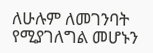ለሁሉም ለመገንባት የሚያገለግል መሆኑን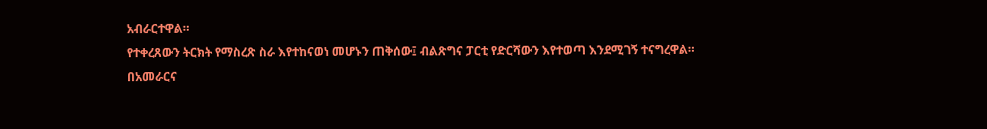አብራርተዋል።
የተቀረጸውን ትርክት የማስረጽ ስራ እየተከናወነ መሆኑን ጠቅሰው፤ ብልጽግና ፓርቲ የድርሻውን እየተወጣ እንደሚገኝ ተናግረዋል።
በአመራርና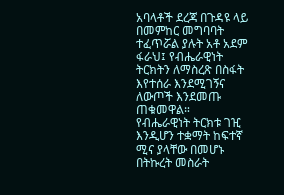አባላቶች ደረጃ በጉዳዩ ላይ በመምከር መግባባት ተፈጥሯል ያሉት አቶ አደም ፋራህ፤ የብሔራዊነት ትርክትን ለማስረጽ በስፋት እየተሰራ እንደሚገኝና ለውጦች እንደመጡ ጠቁመዋል።
የብሔራዊነት ትርክቱ ገዢ እንዲሆን ተቋማት ከፍተኛ ሚና ያላቸው በመሆኑ በትኩረት መስራት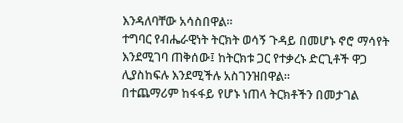እንዳለባቸው አሳስበዋል።
ተግባር የብሔራዊነት ትርክት ወሳኝ ጉዳይ በመሆኑ ኖሮ ማሳየት እንደሚገባ ጠቅሰው፤ ከትርክቱ ጋር የተቃረኑ ድርጊቶች ዋጋ ሊያስከፍሉ እንደሚችሉ አስገንዝበዋል።
በተጨማሪም ከፋፋይ የሆኑ ነጠላ ትርክቶችን በመታገል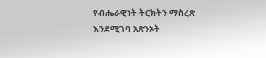የብሔራዊነት ትርክትን ማስረጽ እንደሚገባ አጽንኦት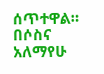ሰጥተዋል።
በሶስና አለማየሁ